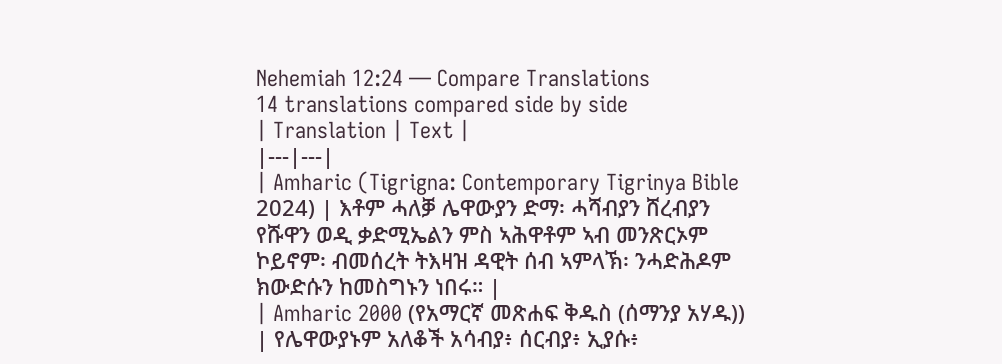Nehemiah 12:24 — Compare Translations
14 translations compared side by side
| Translation | Text |
|---|---|
| Amharic (Tigrigna: Contemporary Tigrinya Bible 2024) | እቶም ሓለቓ ሌዋውያን ድማ፡ ሓሻብያን ሸረብያን የሹዋን ወዲ ቃድሚኤልን ምስ ኣሕዋቶም ኣብ መንጽርኦም ኮይኖም፡ ብመሰረት ትእዛዝ ዳዊት ሰብ ኣምላኽ፡ ንሓድሕዶም ክውድሱን ከመስግኑን ነበሩ። |
| Amharic 2000 (የአማርኛ መጽሐፍ ቅዱስ (ሰማንያ አሃዱ)) | የሌዋውያኑም አለቆች አሳብያ፥ ሰርብያ፥ ኢያሱ፥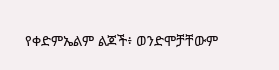የቀድምኤልም ልጆች፥ ወንድሞቻቸውም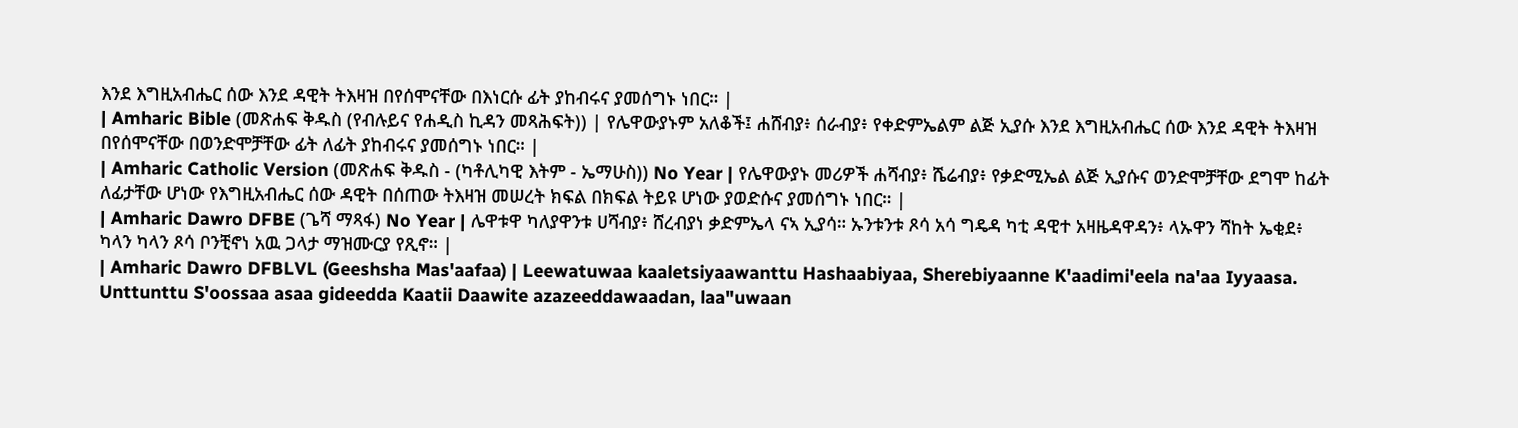እንደ እግዚአብሔር ሰው እንደ ዳዊት ትእዛዝ በየሰሞናቸው በእነርሱ ፊት ያከብሩና ያመሰግኑ ነበር። |
| Amharic Bible (መጽሐፍ ቅዱስ (የብሉይና የሐዲስ ኪዳን መጻሕፍት)) | የሌዋውያኑም አለቆች፤ ሐሸብያ፥ ሰራብያ፥ የቀድምኤልም ልጅ ኢያሱ እንደ እግዚአብሔር ሰው እንደ ዳዊት ትእዛዝ በየሰሞናቸው በወንድሞቻቸው ፊት ለፊት ያከብሩና ያመሰግኑ ነበር። |
| Amharic Catholic Version (መጽሐፍ ቅዱስ - (ካቶሊካዊ እትም - ኤማሁስ)) No Year | የሌዋውያኑ መሪዎች ሐሻብያ፥ ሼሬብያ፥ የቃድሚኤል ልጅ ኢያሱና ወንድሞቻቸው ደግሞ ከፊት ለፊታቸው ሆነው የእግዚአብሔር ሰው ዳዊት በሰጠው ትእዛዝ መሠረት ክፍል በክፍል ትይዩ ሆነው ያወድሱና ያመሰግኑ ነበር። |
| Amharic Dawro DFBE (ጌሻ ማጻፋ) No Year | ሌዋቱዋ ካለያዋንቱ ሀሻብያ፥ ሸረብያነ ቃድምኤላ ናኣ ኢያሳ። ኡንቱንቱ ጾሳ አሳ ግዴዳ ካቲ ዳዊተ አዛዜዳዋዳን፥ ላኡዋን ሻከት ኤቂደ፥ ካላን ካላን ጾሳ ቦንቺኖነ አዉ ጋላታ ማዝሙርያ የጺኖ። |
| Amharic Dawro DFBLVL (Geeshsha Mas'aafaa) | Leewatuwaa kaaletsiyaawanttu Hashaabiyaa, Sherebiyaanne K'aadimi'eela na'aa Iyyaasa. Unttunttu S'oossaa asaa gideedda Kaatii Daawite azazeeddawaadan, laa"uwaan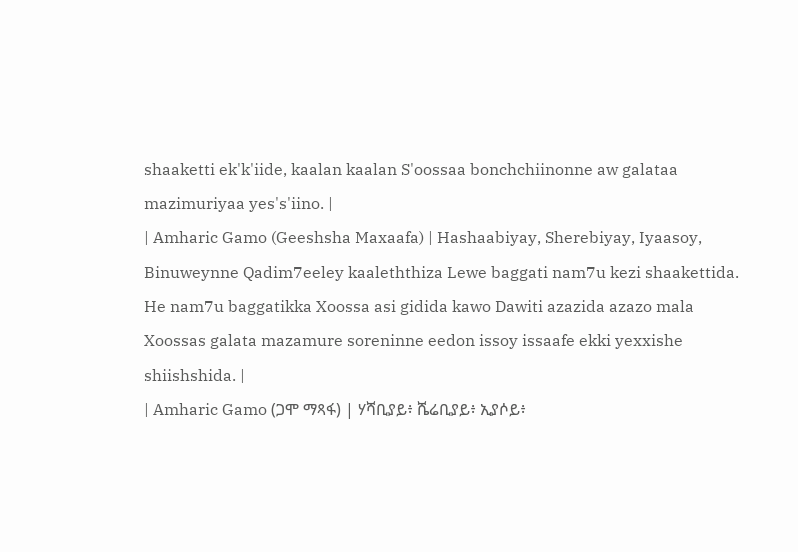shaaketti ek'k'iide, kaalan kaalan S'oossaa bonchchiinonne aw galataa mazimuriyaa yes's'iino. |
| Amharic Gamo (Geeshsha Maxaafa) | Hashaabiyay, Sherebiyay, Iyaasoy, Binuweynne Qadim7eeley kaaleththiza Lewe baggati nam7u kezi shaakettida. He nam7u baggatikka Xoossa asi gidida kawo Dawiti azazida azazo mala Xoossas galata mazamure soreninne eedon issoy issaafe ekki yexxishe shiishshida. |
| Amharic Gamo (ጋሞ ማጻፋ) | ሃሻቢያይ፥ ሼሬቢያይ፥ ኢያሶይ፥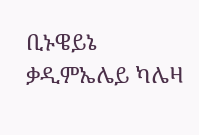ቢኑዌይኔ ቃዲምኤሌይ ካሌዛ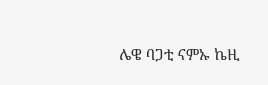ሌዌ ባጋቲ ናምኡ ኬዚ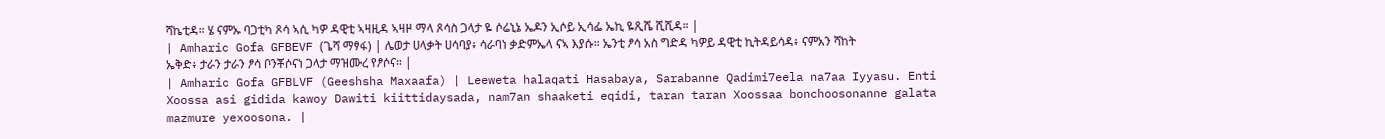ሻኬቲዳ። ሄ ናምኡ ባጋቲካ ጾሳ ኣሲ ካዎ ዳዊቲ ኣዛዚዳ ኣዛዞ ማላ ጾሳስ ጋላታ ዬ ሶሬኒኔ ኤዶን ኢሶይ ኢሳፌ ኤኪ ዬጺሼ ሺሺዳ። |
| Amharic Gofa GFBEVF (ጌሻ ማፃፋ) | ሌወታ ሀላቃት ሀሳባያ፥ ሳራባነ ቃድምኤላ ናኣ እያሱ። ኤንቲ ፆሳ አስ ግድዳ ካዎይ ዳዊቲ ኪትዳይሳዳ፥ ናምአን ሻከት ኤቅድ፥ ታራን ታራን ፆሳ ቦንቾሶናነ ጋላታ ማዝሙረ የፆሶና። |
| Amharic Gofa GFBLVF (Geeshsha Maxaafa) | Leeweta halaqati Hasabaya, Sarabanne Qadimi7eela na7aa Iyyasu. Enti Xoossa asi gidida kawoy Dawiti kiittidaysada, nam7an shaaketi eqidi, taran taran Xoossaa bonchoosonanne galata mazmure yexoosona. |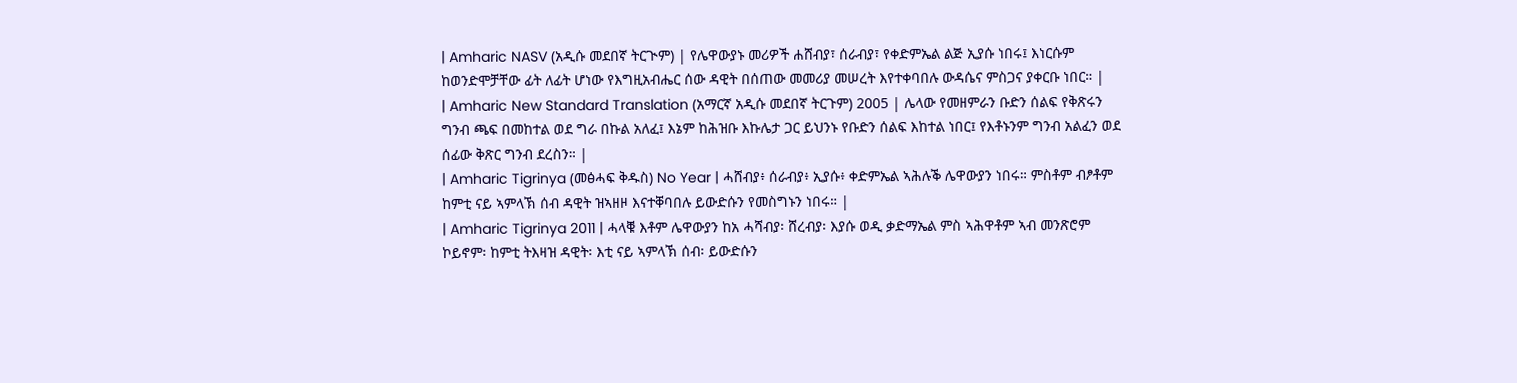| Amharic NASV (አዲሱ መደበኛ ትርጒም) | የሌዋውያኑ መሪዎች ሐሸብያ፣ ሰራብያ፣ የቀድምኤል ልጅ ኢያሱ ነበሩ፤ እነርሱም ከወንድሞቻቸው ፊት ለፊት ሆነው የእግዚአብሔር ሰው ዳዊት በሰጠው መመሪያ መሠረት እየተቀባበሉ ውዳሴና ምስጋና ያቀርቡ ነበር። |
| Amharic New Standard Translation (አማርኛ አዲሱ መደበኛ ትርጉም) 2005 | ሌላው የመዘምራን ቡድን ሰልፍ የቅጽሩን ግንብ ጫፍ በመከተል ወደ ግራ በኩል አለፈ፤ እኔም ከሕዝቡ እኩሌታ ጋር ይህንኑ የቡድን ሰልፍ እከተል ነበር፤ የእቶኑንም ግንብ አልፈን ወደ ሰፊው ቅጽር ግንብ ደረስን። |
| Amharic Tigrinya (መፅሓፍ ቅዱስ) No Year | ሓሸብያ፥ ሰራብያ፥ ኢያሱ፥ ቀድምኤል ኣሕሉቕ ሌዋውያን ነበሩ። ምስቶም ብፆቶም ከምቲ ናይ ኣምላኽ ሰብ ዳዊት ዝኣዘዞ እናተቐባበሉ ይውድሱን የመስግኑን ነበሩ። |
| Amharic Tigrinya 2011 | ሓላቑ እቶም ሌዋውያን ከአ ሓሻብያ፡ ሸረብያ፡ እያሱ ወዲ ቃድማኤል ምስ ኣሕዋቶም ኣብ መንጽሮም ኮይኖም፡ ከምቲ ትእዛዝ ዳዊት፡ እቲ ናይ ኣምላኽ ሰብ፡ ይውድሱን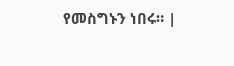የመስግኑን ነበሩ። |